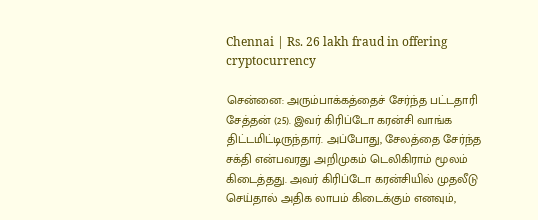Chennai | Rs. 26 lakh fraud in offering cryptocurrency

சென்னை: அரும்பாக்கத்தைச் சேர்ந்த பட்டதாரி சேத்தன் (25). இவர் கிரிப்டோ கரன்சி வாங்க திட்டமிட்டிருந்தார். அப்போது, சேலத்தை சேர்ந்த சக்தி என்பவரது அறிமுகம் டெலிகிராம் மூலம் கிடைத்தது. அவர் கிரிப்டோ கரன்சியில் முதலீடு செய்தால் அதிக லாபம் கிடைக்கும் எனவும்,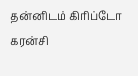தன்னிடம் கிரிப்டோ கரன்சி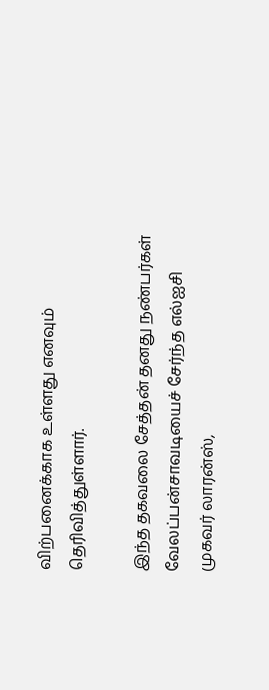விற்பனைக்காக உள்ளது எனவும் தெரிவித்துள்ளார்.

இந்த தகவலை சேத்தன் தனது நண்பர்கள் வேலப்பன்சாவடியைச் சேர்ந்த எல்ஐசி முகவர் லாரன்ஸ்,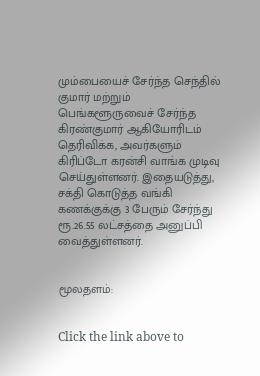மும்பையைச் சேர்ந்த செந்தில் குமார் மற்றும் பெங்களூருவைச் சேர்ந்த கிரண்குமார் ஆகியோரிடம் தெரிவிக்க, அவர்களும் கிரிப்டோ கரன்சி வாங்க முடிவு செய்துள்ளனர். இதையடுத்து, சக்தி கொடுத்த வங்கி கணக்குக்கு 3 பேரும் சேர்ந்து ரூ.26.55 லட்சத்தை அனுப்பி வைத்துள்ளனர்.


மூலதளம்:


Click the link above to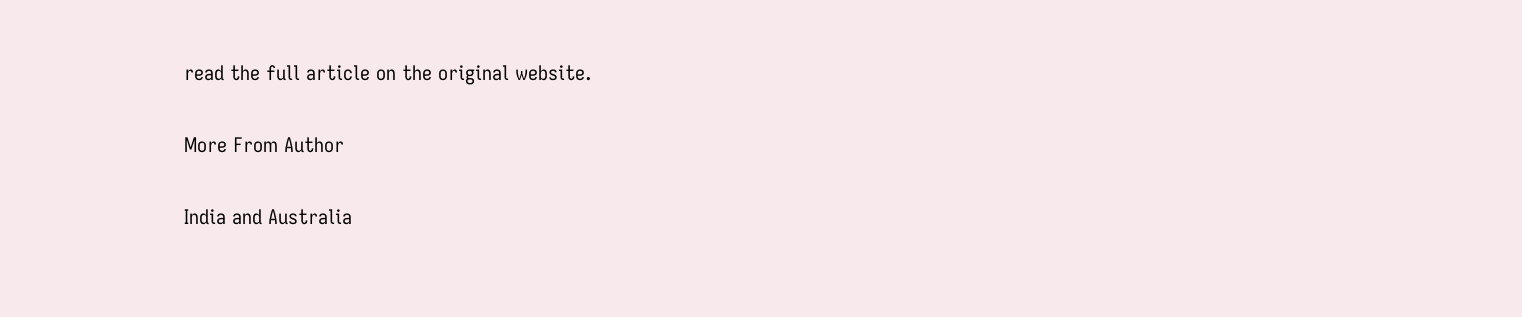read the full article on the original website.

More From Author

India and Australia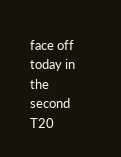face off today in the second T20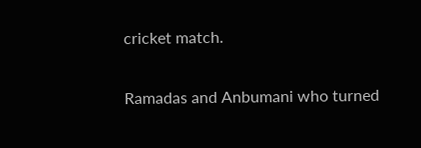cricket match.

Ramadas and Anbumani who turned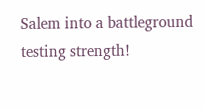Salem into a battleground testing strength!